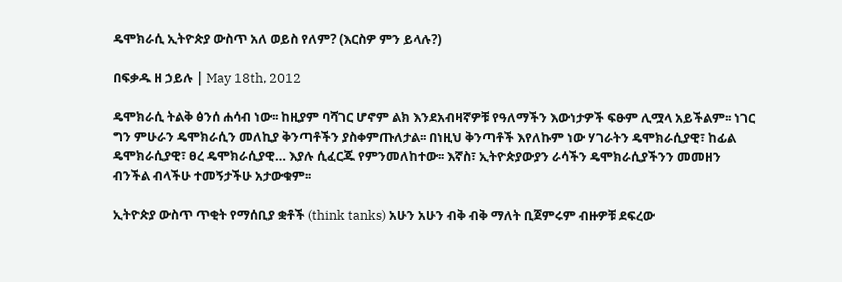ዴሞክራሲ ኢትዮጵያ ውስጥ አለ ወይስ የለም? (እርስዎ ምን ይላሉ?)

በፍቃዱ ዘ ኃይሉ | May 18th, 2012

ዴሞክራሲ ትልቅ ፅንሰ ሐሳብ ነው፡፡ ከዚያም ባሻገር ሆኖም ልክ እንደአብዛኛዎቹ የዓለማችን እውነታዎች ፍፁም ሊሟላ አይችልም፡፡ ነገር ግን ምሁራን ዴሞክራሲን መለኪያ ቅንጣቶችን ያስቀምጡለታል፡፡ በነዚህ ቅንጣቶች እየለኩም ነው ሃገራትን ዴሞክራሲያዊ፣ ከፊል ዴሞክራሲያዊ፣ ፀረ ዴሞክራሲያዊ… እያሉ ሲፈርጁ የምንመለከተው፡፡ እኛስ፣ ኢትዮጵያውያን ራሳችን ዴሞክራሲያችንን መመዘን ብንችል ብላችሁ ተመኝታችሁ አታውቁም፡፡

ኢትዮጵያ ውስጥ ጥቂት የማሰቢያ ቋቶች (think tanks) አሁን አሁን ብቅ ብቅ ማለት ቢጀምሩም ብዙዎቹ ደፍረው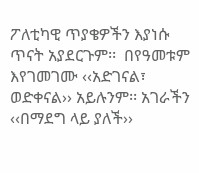ፖለቲካዊ ጥያቄዎችን እያነሱ ጥናት አያደርጉም፡፡  በየዓመቱም እየገመገሙ ‹‹አድገናል፣ ወድቀናል›› አይሉንም፡፡ አገራችን ‹‹በማደግ ላይ ያለች››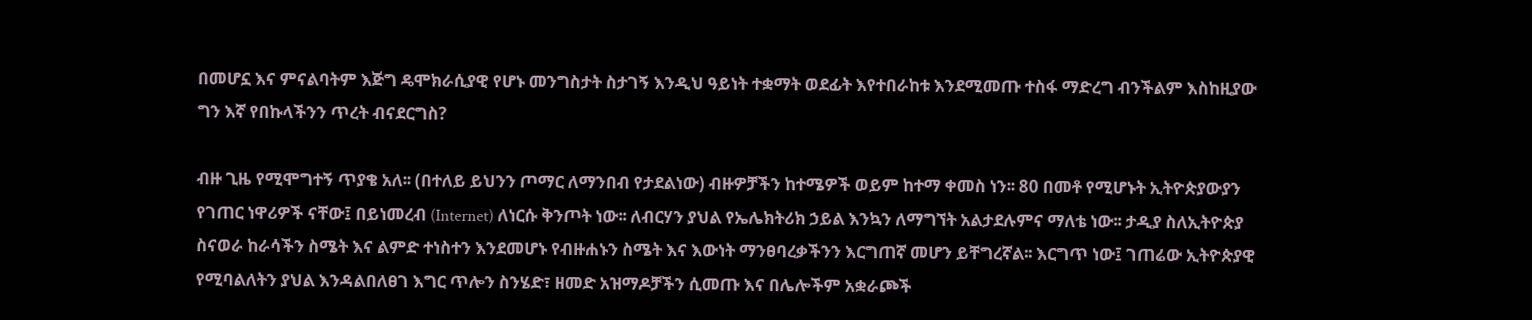በመሆኗ እና ምናልባትም እጅግ ዴሞክራሲያዊ የሆኑ መንግስታት ስታገኝ እንዲህ ዓይነት ተቋማት ወደፊት እየተበራከቱ እንደሚመጡ ተስፋ ማድረግ ብንችልም እስከዚያው ግን እኛ የበኩላችንን ጥረት ብናደርግስ?

ብዙ ጊዜ የሚሞግተኝ ጥያቄ አለ፡፡ (በተለይ ይህንን ጦማር ለማንበብ የታደልነው) ብዙዎቻችን ከተሜዎች ወይም ከተማ ቀመስ ነን፡፡ 80 በመቶ የሚሆኑት ኢትዮጵያውያን የገጠር ነዋሪዎች ናቸው፤ በይነመረብ (Internet) ለነርሱ ቅንጦት ነው፡፡ ለብርሃን ያህል የኤሌክትሪክ ኃይል እንኳን ለማግኘት አልታደሉምና ማለቴ ነው፡፡ ታዲያ ስለኢትዮጵያ ስናወራ ከራሳችን ስሜት እና ልምድ ተነስተን እንደመሆኑ የብዙሐኑን ስሜት እና እውነት ማንፀባረቃችንን እርግጠኛ መሆን ይቸግረኛል፡፡ እርግጥ ነው፤ ገጠሬው ኢትዮጵያዊ የሚባልለትን ያህል እንዳልበለፀገ እግር ጥሎን ስንሄድ፣ ዘመድ አዝማዶቻችን ሲመጡ እና በሌሎችም አቋራጮች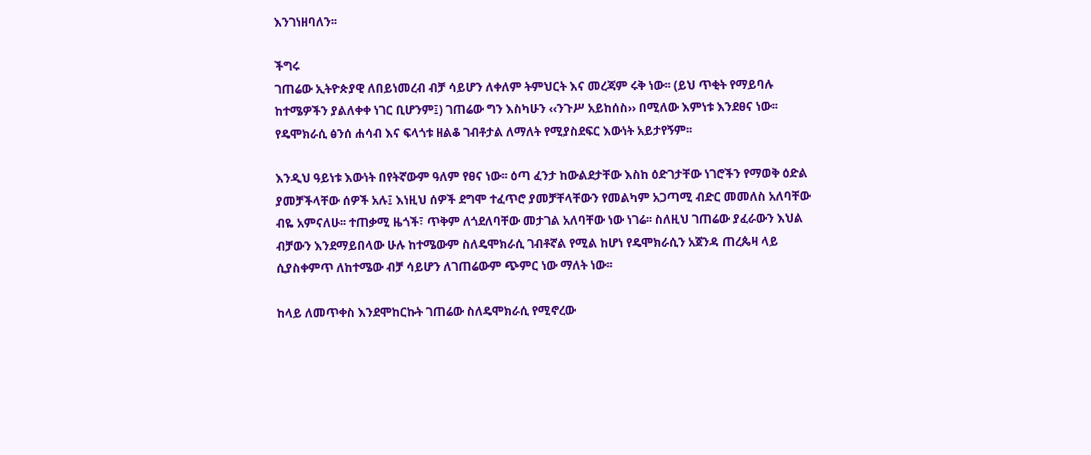እንገነዘባለን፡፡

ችግሩ
ገጠሬው ኢትዮጵያዊ ለበይነመረብ ብቻ ሳይሆን ለቀለም ትምህርት እና መረጃም ሩቅ ነው፡፡ (ይህ ጥቂት የማይባሉ ከተሜዎችን ያልለቀቀ ነገር ቢሆንም፤) ገጠሬው ግን እስካሁን ‹‹ንጉሥ አይከሰስ›› በሚለው እምነቱ እንደፀና ነው፡፡ የዴሞክራሲ ፅንሰ ሐሳብ እና ፍላጎቱ ዘልቆ ገብቶታል ለማለት የሚያስደፍር እውነት አይታየኝም፡፡

እንዲህ ዓይነቱ እውነት በየትኛውም ዓለም የፀና ነው፡፡ ዕጣ ፈንታ ከውልደታቸው እስከ ዕድገታቸው ነገሮችን የማወቅ ዕድል ያመቻችላቸው ሰዎች አሉ፤ እነዚህ ሰዎች ደግሞ ተፈጥሮ ያመቻቸላቸውን የመልካም አጋጣሚ ብድር መመለስ አለባቸው ብዬ አምናለሁ፡፡ ተጠቃሚ ዜጎች፣ ጥቅም ለጎደለባቸው መታገል አለባቸው ነው ነገሬ፡፡ ስለዚህ ገጠሬው ያፈራውን እህል ብቻውን እንደማይበላው ሁሉ ከተሜውም ስለዴሞክራሲ ገብቶኛል የሚል ከሆነ የዴሞክራሲን አጀንዳ ጠረጴዛ ላይ ሲያስቀምጥ ለከተሜው ብቻ ሳይሆን ለገጠሬውም ጭምር ነው ማለት ነው፡፡

ከላይ ለመጥቀስ እንደሞከርኩት ገጠሬው ስለዴሞክራሲ የሚኖረው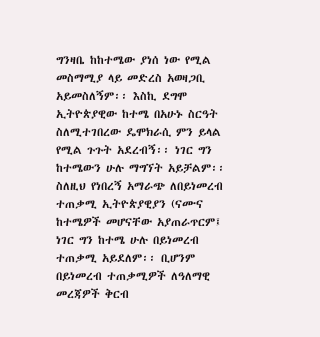ግንዛቤ ከከተሜው ያነሰ ነው የሚል መስማሚያ ላይ መድረስ አወዛጋቢ አይመስለኝም፡፡ እስኪ ደግሞ ኢትዮጵያዊው ከተሜ በአሁኑ ስርዓት ስለሚተገበረው ዴሞክራሲ ምን ይላል የሚል ጉጉት አደረብኝ፡፡ ነገር ግን ከተሜውን ሁሉ ማግኘት አይቻልም፡፡ ስለዚህ የነበረኝ አማራጭ ለበይነመረብ ተጠቃሚ ኢትዮጵያዊያን (ናሙና ከተሜዎች መሆናቸው አያጠራጥርም፤ ነገር ግን ከተሜ ሁሉ በይነመረብ ተጠቃሚ አይደለም፡፡ ቢሆንም በይነመረብ ተጠቃሚዎች ለዓለማዊ መረጃዎች ቅርብ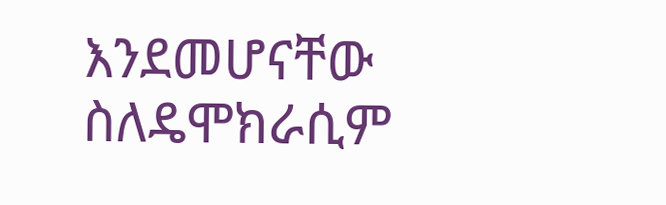እንደመሆናቸው ስለዴሞክራሲም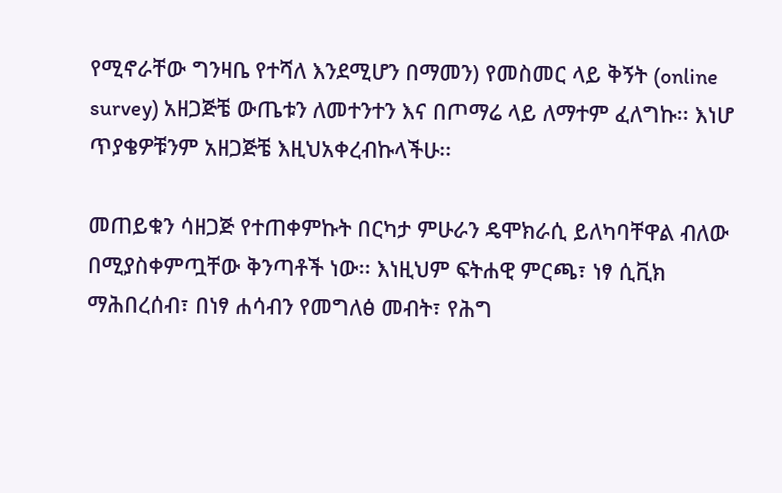የሚኖራቸው ግንዛቤ የተሻለ እንደሚሆን በማመን) የመስመር ላይ ቅኝት (online survey) አዘጋጅቼ ውጤቱን ለመተንተን እና በጦማሬ ላይ ለማተም ፈለግኩ፡፡ እነሆ ጥያቄዎቹንም አዘጋጅቼ እዚህአቀረብኩላችሁ፡፡

መጠይቁን ሳዘጋጅ የተጠቀምኩት በርካታ ምሁራን ዴሞክራሲ ይለካባቸዋል ብለው በሚያስቀምጧቸው ቅንጣቶች ነው፡፡ እነዚህም ፍትሐዊ ምርጫ፣ ነፃ ሲቪክ ማሕበረሰብ፣ በነፃ ሐሳብን የመግለፅ መብት፣ የሕግ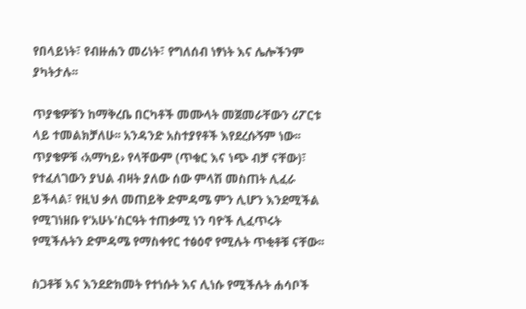የበላይነት፣ የብዙሐን መሪነት፣ የግለሰብ ነፃነት እና ሌሎችንም ያካትታሉ፡፡

ጥያቄዎቹን ከማቅረቤ በርካቶች መሙላት መጀመራቸውን ሪፖርቱ ላይ ተመልክቻለሁ፡፡ አንዳንድ አስተያየቶች እየደረሱኝም ነው፡፡ ጥያቄዎቹ ‹አማካይ› የላቸውም (ጥቁር እና ነጭ ብቻ ናቸው)፣ የተፈለገውን ያህል ብዛት ያለው ሰው ምላሽ መስጠት ሊፈራ ይችላል፣ የዚህ ቃለ መጠይቅ ድምዳሜ ምን ሊሆን እንደሚችል የሚገነዘቡ የ'አሁኑ'ስርዓት ተጠቃሚ ነን ባዮች ሊፈጥሩት የሚችሉትን ድምዳሜ የማስቀየር ተፅዕኖ የሚሉት ጥቂቶቹ ናቸው፡፡

ስጋቶቹ እና እንደድክመት የተነሱት እና ሊነሱ የሚችሉት ሐሳቦች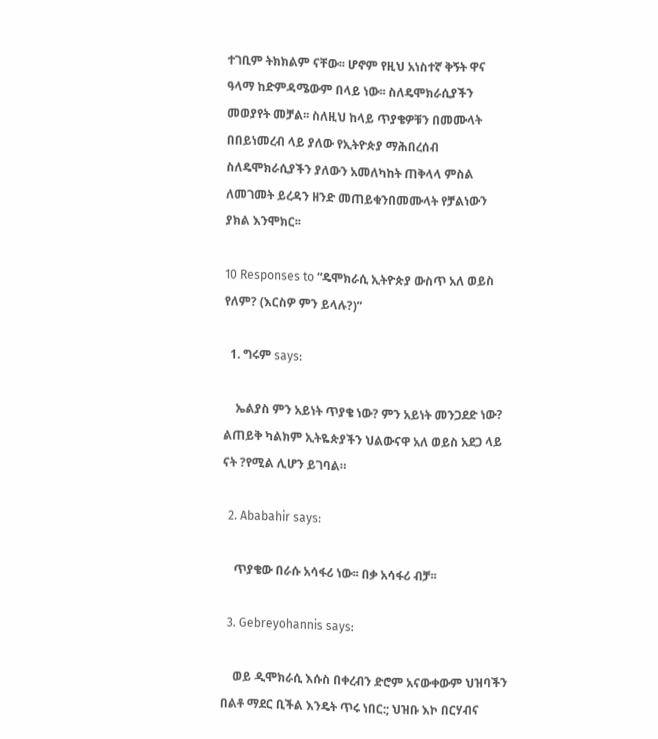ተገቢም ትክክልም ናቸው፡፡ ሆኖም የዚህ አነስተኛ ቅኝት ዋና ዓላማ ከድምዳሜውም በላይ ነው፡፡ ስለዴሞክራሲያችን መወያየት መቻል፡፡ ስለዚህ ከላይ ጥያቄዎቹን በመሙላት በበይነመረብ ላይ ያለው የኢትዮጵያ ማሕበረሰብ ስለዴሞክራሲያችን ያለውን አመለካከት ጠቅላላ ምስል ለመገመት ይረዳን ዘንድ መጠይቁንበመሙላት የቻልነውን ያክል እንሞክር፡፡

10 Responses to “ዴሞክራሲ ኢትዮጵያ ውስጥ አለ ወይስ የለም? (እርስዎ ምን ይላሉ?)”

  1. ግሩም says:

    ኤልያስ ምን አይነት ጥያቄ ነው? ምን አይነት መንጋደድ ነው? ልጠይቅ ካልክም ኢትዬጵያችን ህልውናዋ አለ ወይስ አደጋ ላይ ናት ?የሚል ሊሆን ይገባል።

  2. Ababahir says:

    ጥያቄው በራሱ አሳፋሪ ነው፡፡ በቃ አሳፋሪ ብቻ፡፡

  3. Gebreyohannis says:

    ወይ ዲሞክራሲ እሱስ በቀረብን ድሮም አናውቀውም ህዝባችን በልቶ ማደር ቢችል እንዴት ጥሩ ነበር:; ህዝቡ እኮ በርሃብና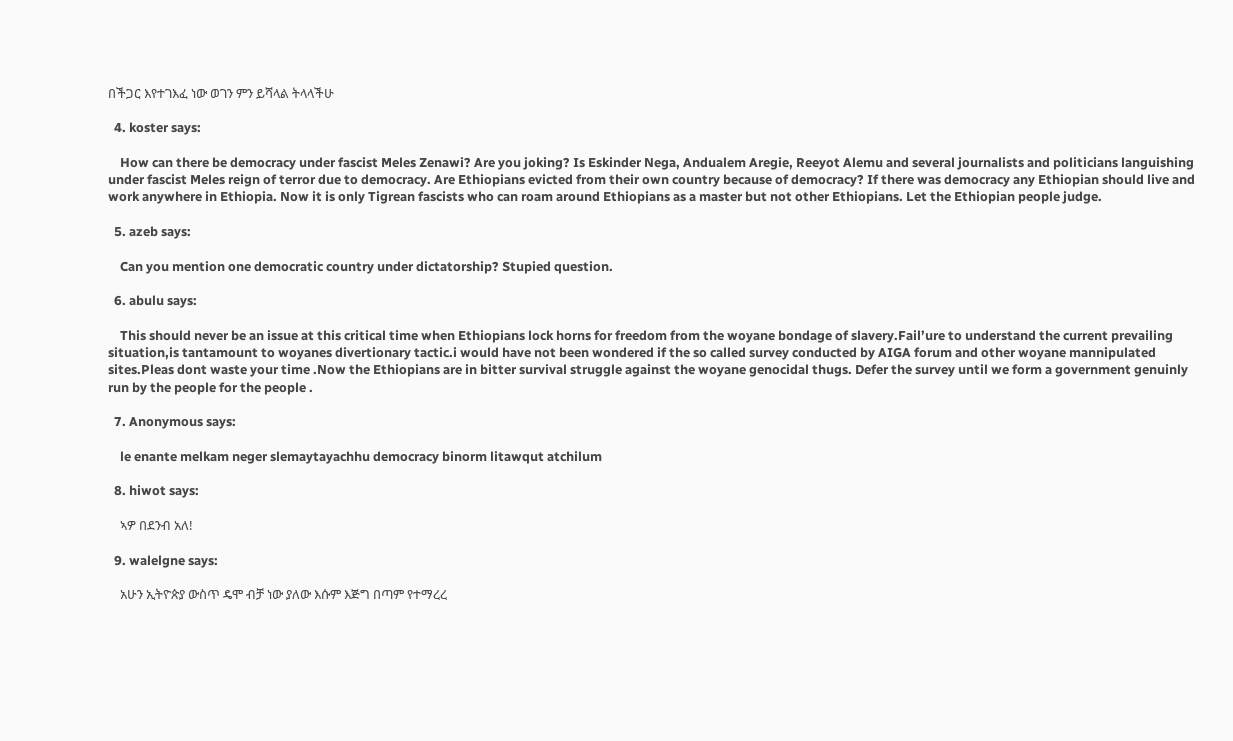በችጋር እየተገእፈ ነው ወገን ምን ይሻላል ትላላችሁ

  4. koster says:

    How can there be democracy under fascist Meles Zenawi? Are you joking? Is Eskinder Nega, Andualem Aregie, Reeyot Alemu and several journalists and politicians languishing under fascist Meles reign of terror due to democracy. Are Ethiopians evicted from their own country because of democracy? If there was democracy any Ethiopian should live and work anywhere in Ethiopia. Now it is only Tigrean fascists who can roam around Ethiopians as a master but not other Ethiopians. Let the Ethiopian people judge.

  5. azeb says:

    Can you mention one democratic country under dictatorship? Stupied question.

  6. abulu says:

    This should never be an issue at this critical time when Ethiopians lock horns for freedom from the woyane bondage of slavery.Fail’ure to understand the current prevailing situation,is tantamount to woyanes divertionary tactic.i would have not been wondered if the so called survey conducted by AIGA forum and other woyane mannipulated sites.Pleas dont waste your time .Now the Ethiopians are in bitter survival struggle against the woyane genocidal thugs. Defer the survey until we form a government genuinly run by the people for the people .

  7. Anonymous says:

    le enante melkam neger slemaytayachhu democracy binorm litawqut atchilum

  8. hiwot says:

    ኣዎ በደንብ አለ!

  9. walelgne says:

    አሁን ኢትዮጵያ ውስጥ ዴሞ ብቻ ነው ያለው እሱም እጅግ በጣም የተማረረ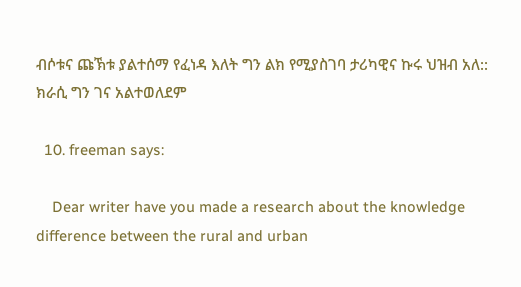ብሶቱና ጩኽቱ ያልተሰማ የፈነዳ እለት ግን ልክ የሚያስገባ ታሪካዊና ኩሩ ህዝብ አለ:: ክራሲ ግን ገና አልተወለደም

  10. freeman says:

    Dear writer have you made a research about the knowledge difference between the rural and urban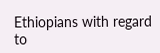Ethiopians with regard to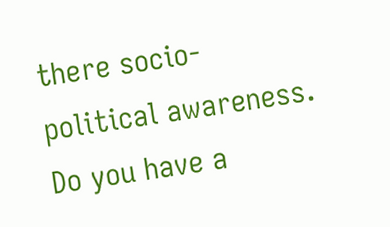there socio-political awareness. Do you have a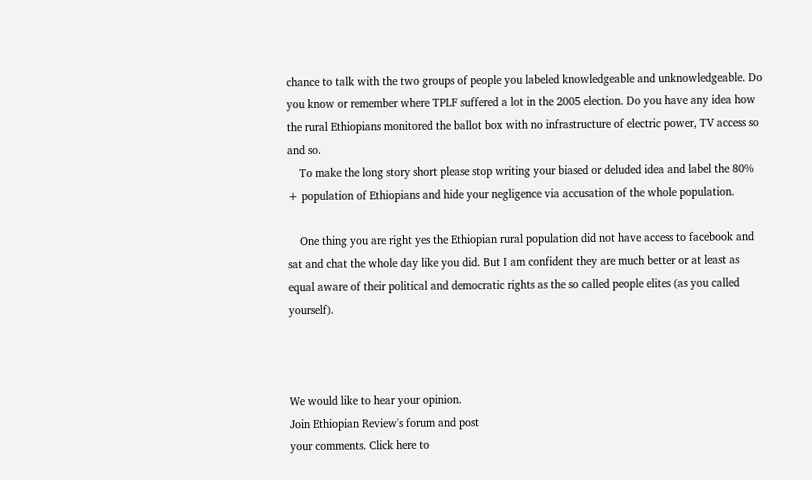chance to talk with the two groups of people you labeled knowledgeable and unknowledgeable. Do you know or remember where TPLF suffered a lot in the 2005 election. Do you have any idea how the rural Ethiopians monitored the ballot box with no infrastructure of electric power, TV access so and so.
    To make the long story short please stop writing your biased or deluded idea and label the 80% + population of Ethiopians and hide your negligence via accusation of the whole population.

    One thing you are right yes the Ethiopian rural population did not have access to facebook and sat and chat the whole day like you did. But I am confident they are much better or at least as equal aware of their political and democratic rights as the so called people elites (as you called yourself).



We would like to hear your opinion.
Join Ethiopian Review's forum and post
your comments. Click here to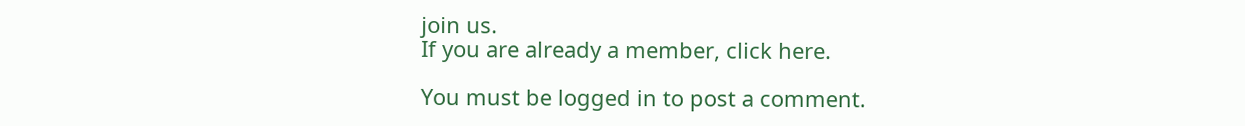join us.
If you are already a member, click here.

You must be logged in to post a comment.